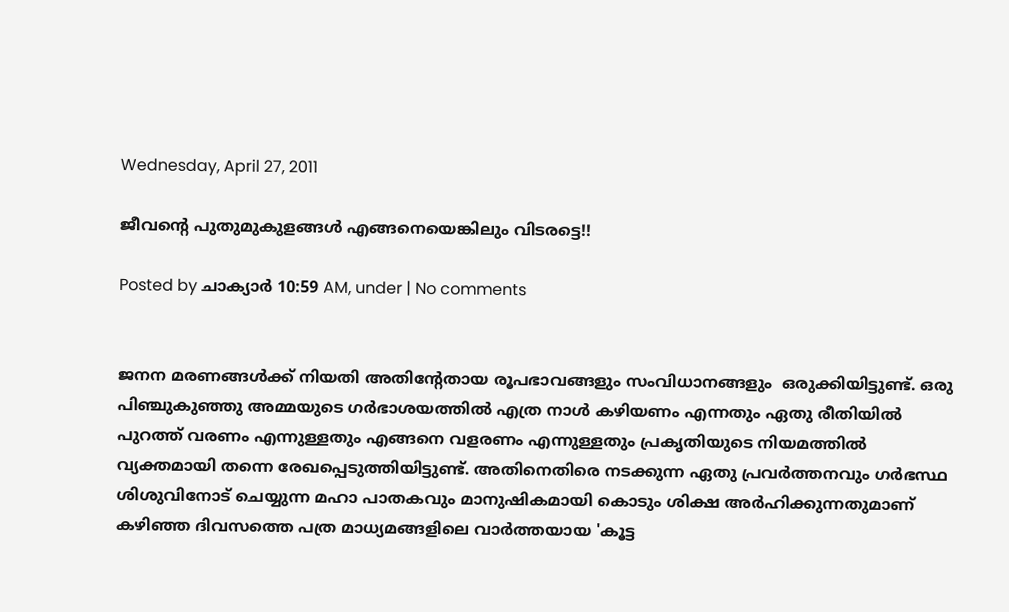Wednesday, April 27, 2011

ജീവന്റെ പുതുമുകുളങ്ങള്‍ എങ്ങനെയെങ്കിലും വിടരട്ടെ!!

Posted by ചാക്യാര്‍ 10:59 AM, under | No comments


ജനന മരണങ്ങള്‍ക്ക് നിയതി അതിന്റേതായ രൂപഭാവങ്ങളും സംവിധാനങ്ങളും  ഒരുക്കിയിട്ടുണ്ട്. ഒരു പിഞ്ചുകുഞ്ഞു അമ്മയുടെ ഗര്‍ഭാശയത്തില്‍ എത്ര നാള്‍ കഴിയണം എന്നതും ഏതു രീതിയില്‍ പുറത്ത് വരണം എന്നുള്ളതും എങ്ങനെ വളരണം എന്നുള്ളതും പ്രകൃതിയുടെ നിയമത്തില്‍ വ്യക്തമായി തന്നെ രേഖപ്പെടുത്തിയിട്ടുണ്ട്. അതിനെതിരെ നടക്കുന്ന ഏതു പ്രവര്‍ത്തനവും ഗര്‍ഭസ്ഥ ശിശുവിനോട് ചെയ്യുന്ന മഹാ പാതകവും മാനുഷികമായി കൊടും ശിക്ഷ അര്‍ഹിക്കുന്നതുമാണ് കഴിഞ്ഞ ദിവസത്തെ പത്ര മാധ്യമങ്ങളിലെ വാര്‍ത്തയായ 'കൂട്ട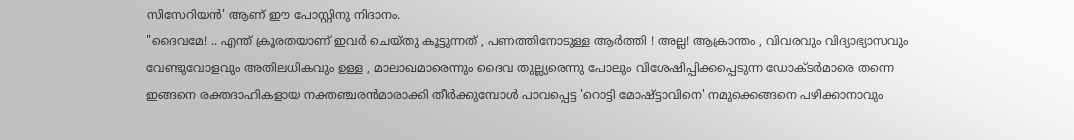സിസേറിയന്‍' ആണ് ഈ പോസ്റ്റിനു നിദാനം.
"ദൈവമേ! .. എന്ത് ക്രൂരതയാണ് ഇവര്‍ ചെയ്തു കൂട്ടുന്നത്‌ , പണത്തിനോടുള്ള ആര്‍ത്തി ! അല്ല! ആക്രാന്തം , വിവരവും വിദ്യാഭ്യാസവും വേണ്ടുവോളവും അതിലധികവും ഉള്ള , മാലാഖമാരെന്നും ദൈവ തുല്ല്യരെന്നു പോലും വിശേഷിപ്പിക്കപ്പെടുന്ന ഡോക്ടര്‍മാരെ തന്നെ ഇങ്ങനെ രക്തദാഹികളായ നക്തഞ്ചരന്‍മാരാക്കി തീര്‍ക്കുമ്പോള്‍ പാവപ്പെട്ട 'റൊട്ടി മോഷ്ട്ടാവിനെ' നമുക്കെങ്ങനെ പഴിക്കാനാവും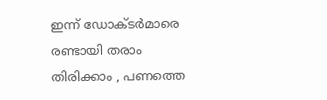ഇന്ന് ഡോക്ടര്‍മാരെ രണ്ടായി തരാം തിരിക്കാം , പണത്തെ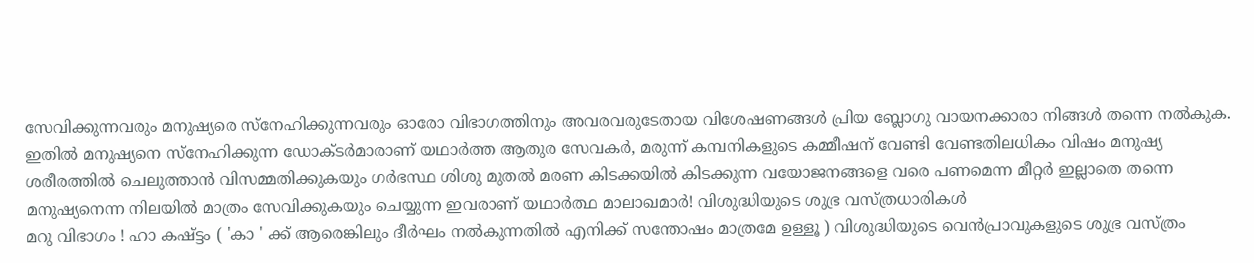സേവിക്കുന്നവരും മനുഷ്യരെ സ്നേഹിക്കുന്നവരും ഓരോ വിഭാഗത്തിനും അവരവരുടേതായ വിശേഷണങ്ങള്‍ പ്രിയ ബ്ലോഗു വായനക്കാരാ നിങ്ങള്‍ തന്നെ നല്‍കുക. ഇതില്‍ മനുഷ്യനെ സ്നേഹിക്കുന്ന ഡോക്ടര്‍മാരാണ് യഥാര്‍ത്ത ആതുര സേവകര്‍, മരുന്ന് കമ്പനികളുടെ കമ്മീഷന് വേണ്ടി വേണ്ടതിലധികം വിഷം മനുഷ്യ ശരീരത്തില്‍ ചെലുത്താന്‍ വിസമ്മതിക്കുകയും ഗര്‍ഭസ്ഥ ശിശു മുതല്‍ മരണ കിടക്കയില്‍ കിടക്കുന്ന വയോജനങ്ങളെ വരെ പണമെന്ന മീറ്റര്‍ ഇല്ലാതെ തന്നെ മനുഷ്യനെന്ന നിലയില്‍ മാത്രം സേവിക്കുകയും ചെയ്യുന്ന ഇവരാണ് യഥാര്‍ത്ഥ മാലാഖമാര്‍! വിശുദ്ധിയുടെ ശുഭ്ര വസ്ത്രധാരികള്‍
മറു വിഭാഗം ! ഹാ കഷ്ട്ടം ( 'കാ ' ക്ക് ആരെങ്കിലും ദീര്‍ഘം നല്‍കുന്നതില്‍ എനിക്ക് സന്തോഷം മാത്രമേ ഉള്ളൂ ) വിശുദ്ധിയുടെ വെന്‍പ്രാവുകളുടെ ശുഭ്ര വസ്ത്രം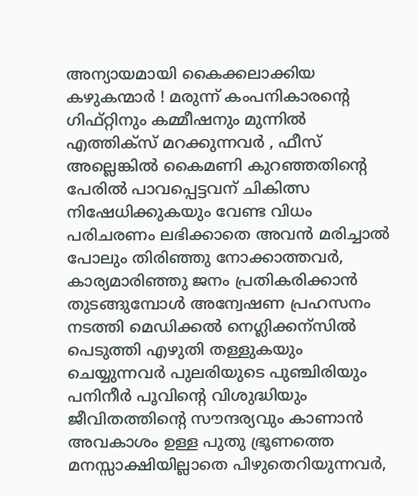അന്യായമായി കൈക്കലാക്കിയ കഴുകന്മാര്‍ ! മരുന്ന് കംപനികാരന്റെ ഗിഫ്റ്റിനും കമ്മീഷനും മുന്നില്‍ എത്തിക്സ് മറക്കുന്നവര്‍ , ഫീസ്‌ അല്ലെങ്കില്‍ കൈമണി കുറഞ്ഞതിന്റെ പേരില്‍ പാവപ്പെട്ടവന് ചികിത്സ നിഷേധിക്കുകയും വേണ്ട വിധം പരിചരണം ലഭിക്കാതെ അവന്‍ മരിച്ചാല്‍ പോലും തിരിഞ്ഞു നോക്കാത്തവര്‍, കാര്യമാരിഞ്ഞു ജനം പ്രതികരിക്കാന്‍ തുടങ്ങുമ്പോള്‍ അന്വേഷണ പ്രഹസനം നടത്തി മെഡിക്കല്‍ നെഗ്ലിക്കന്സില്‍ പെടുത്തി എഴുതി തള്ളുകയും ചെയ്യുന്നവര്‍ പുലരിയുടെ പുഞ്ചിരിയും പനിനീര്‍ പൂവിന്റെ വിശുദ്ധിയും ജീവിതത്തിന്റെ സൗന്ദര്യവും കാണാന്‍ അവകാശം ഉള്ള പുതു ഭ്രൂണത്തെ മനസ്സാക്ഷിയില്ലാതെ പിഴുതെറിയുന്നവര്‍,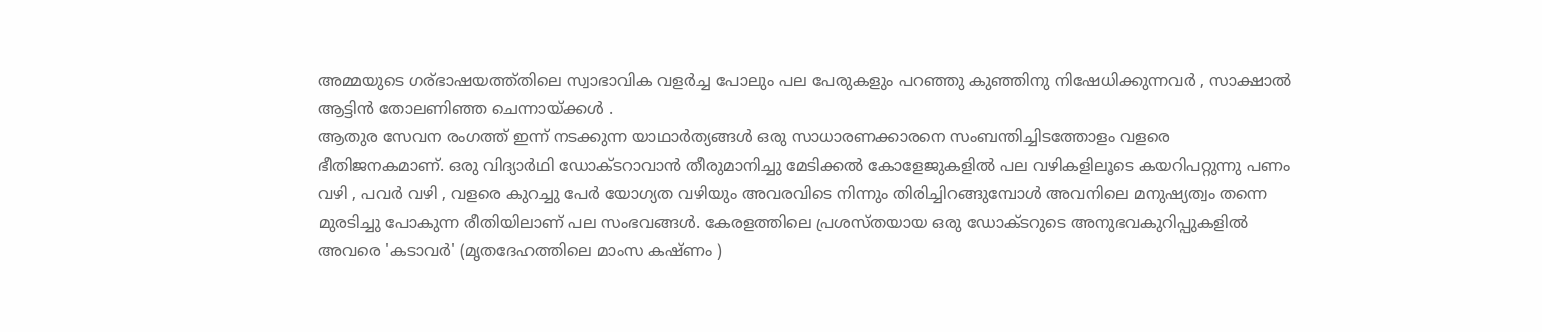അമ്മയുടെ ഗര്ഭാഷയത്ത്തിലെ സ്വാഭാവിക വളര്‍ച്ച പോലും പല പേരുകളും പറഞ്ഞു കുഞ്ഞിനു നിഷേധിക്കുന്നവര്‍ , സാക്ഷാല്‍ ആട്ടിന്‍ തോലണിഞ്ഞ ചെന്നായ്ക്കള്‍ .
ആതുര സേവന രംഗത്ത് ഇന്ന് നടക്കുന്ന യാഥാര്‍ത്യങ്ങള്‍ ഒരു സാധാരണക്കാരനെ സംബന്തിച്ചിടത്തോളം വളരെ ഭീതിജനകമാണ്. ഒരു വിദ്യാര്‍ഥി ഡോക്ടറാവാന്‍ തീരുമാനിച്ചു മേടിക്കല്‍ കോളേജുകളില്‍ പല വഴികളിലൂടെ കയറിപറ്റുന്നു പണം വഴി , പവര്‍ വഴി , വളരെ കുറച്ചു പേര്‍ യോഗ്യത വഴിയും അവരവിടെ നിന്നും തിരിച്ചിറങ്ങുമ്പോള്‍ അവനിലെ മനുഷ്യത്വം തന്നെ മുരടിച്ചു പോകുന്ന രീതിയിലാണ് പല സംഭവങ്ങള്‍. കേരളത്തിലെ പ്രശസ്തയായ ഒരു ഡോക്ടറുടെ അനുഭവകുറിപ്പുകളില്‍ അവരെ 'കടാവര്‍' (മൃതദേഹത്തിലെ മാംസ കഷ്ണം )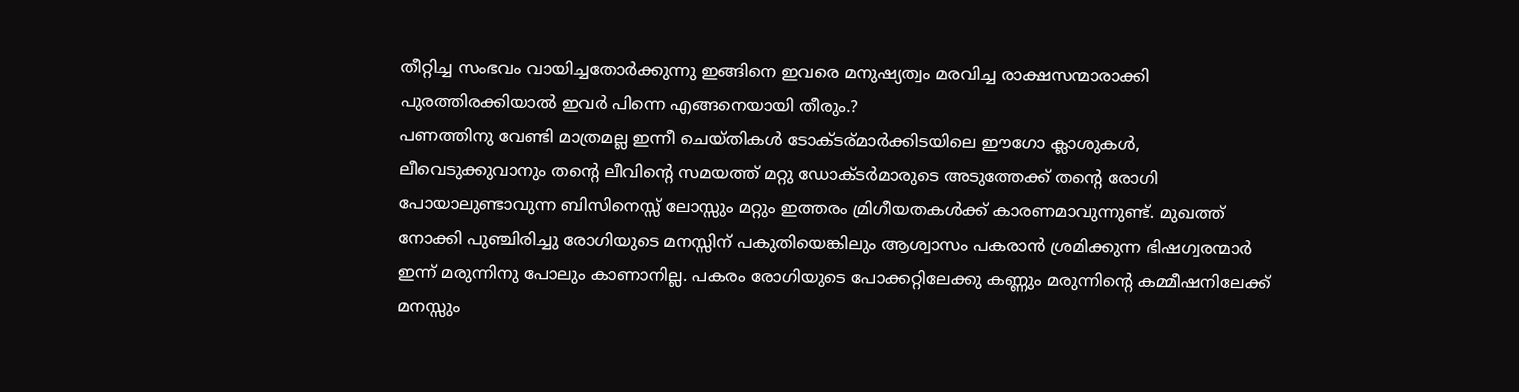തീറ്റിച്ച സംഭവം വായിച്ചതോര്‍ക്കുന്നു ഇങ്ങിനെ ഇവരെ മനുഷ്യത്വം മരവിച്ച രാക്ഷസന്മാരാക്കി പുരത്തിരക്കിയാല്‍ ഇവര്‍ പിന്നെ എങ്ങനെയായി തീരും.?
പണത്തിനു വേണ്ടി മാത്രമല്ല ഇന്നീ ചെയ്തികള്‍ ടോക്ടര്മാര്‍ക്കിടയിലെ ഈഗോ ക്ലാശുകള്‍, ലീവെടുക്കുവാനും തന്റെ ലീവിന്റെ സമയത്ത് മറ്റു ഡോക്ടര്‍മാരുടെ അടുത്തേക്ക് തന്റെ രോഗി പോയാലുണ്ടാവുന്ന ബിസിനെസ്സ് ലോസ്സും മറ്റും ഇത്തരം മ്രിഗീയതകള്‍ക്ക് കാരണമാവുന്നുണ്ട്. മുഖത്ത് നോക്കി പുഞ്ചിരിച്ചു രോഗിയുടെ മനസ്സിന് പകുതിയെങ്കിലും ആശ്വാസം പകരാന്‍ ശ്രമിക്കുന്ന ഭിഷഗ്വരന്മാര്‍ ഇന്ന് മരുന്നിനു പോലും കാണാനില്ല. പകരം രോഗിയുടെ പോക്കറ്റിലേക്കു കണ്ണും മരുന്നിന്റെ കമ്മീഷനിലേക്ക് മനസ്സും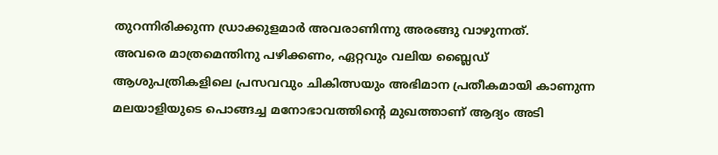തുറന്നിരിക്കുന്ന ഡ്രാക്കുളമാര്‍ അവരാണിന്നു അരങ്ങു വാഴുന്നത്.
അവരെ മാത്രമെന്തിനു പഴിക്കണം, ഏറ്റവും വലിയ ബ്ലൈഡ് ആശുപത്രികളിലെ പ്രസവവും ചികിത്സയും അഭിമാന പ്രതീകമായി കാണുന്ന മലയാളിയുടെ പൊങ്ങച്ച മനോഭാവത്തിന്റെ മുഖത്താണ് ആദ്യം അടി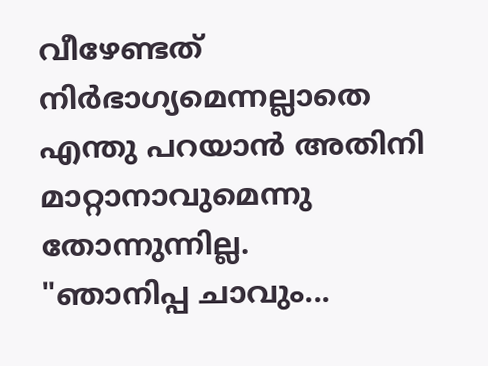വീഴേണ്ടത് നിര്‍ഭാഗ്യമെന്നല്ലാതെ എന്തു പറയാന്‍ അതിനി മാറ്റാനാവുമെന്നു തോന്നുന്നില്ല.
"ഞാനിപ്പ ചാവും...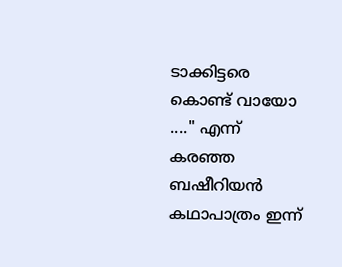ടാക്കിട്ടരെ കൊണ്ട് വായോ ...." എന്ന് കരഞ്ഞ ബഷീറിയന്‍ കഥാപാത്രം ഇന്ന്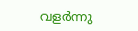വളര്‍ന്നു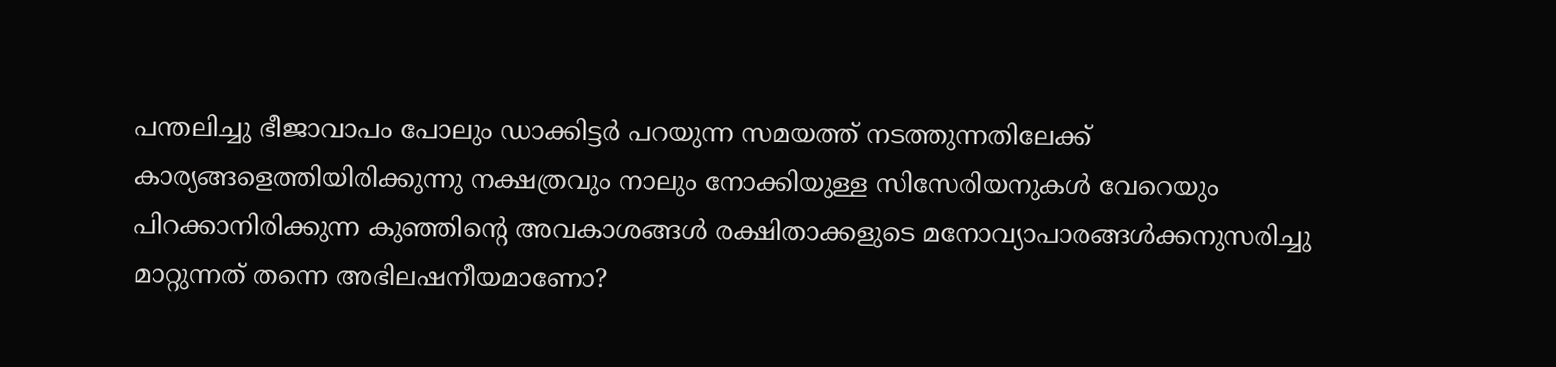പന്തലിച്ചു ഭീജാവാപം പോലും ഡാക്കിട്ടര്‍ പറയുന്ന സമയത്ത് നടത്തുന്നതിലേക്ക് കാര്യങ്ങളെത്തിയിരിക്കുന്നു നക്ഷത്രവും നാലും നോക്കിയുള്ള സിസേരിയനുകള്‍ വേറെയും
പിറക്കാനിരിക്കുന്ന കുഞ്ഞിന്റെ അവകാശങ്ങള്‍ രക്ഷിതാക്കളുടെ മനോവ്യാപാരങ്ങള്‍ക്കനുസരിച്ചു മാറ്റുന്നത് തന്നെ അഭിലഷനീയമാണോ?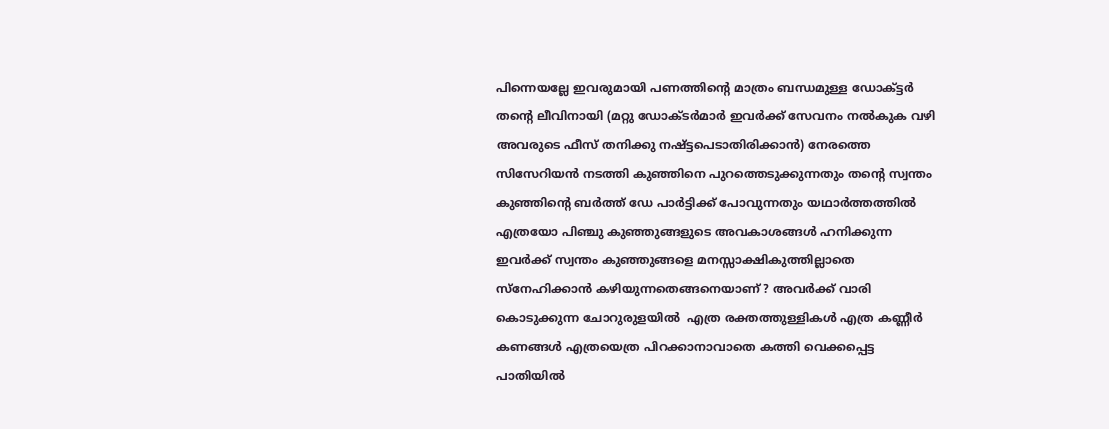പിന്നെയല്ലേ ഇവരുമായി പണത്തിന്റെ മാത്രം ബന്ധമുള്ള ഡോക്ട്ടര്‍ തന്റെ ലീവിനായി (മറ്റു ഡോക്ടര്‍മാര്‍ ഇവര്‍ക്ക് സേവനം നല്‍കുക വഴി അവരുടെ ഫീസ്‌ തനിക്കു നഷ്ട്ടപെടാതിരിക്കാന്‍) നേരത്തെ സിസേറിയന്‍ നടത്തി കുഞ്ഞിനെ പുറത്തെടുക്കുന്നതും തന്റെ സ്വന്തം കുഞ്ഞിന്റെ ബര്‍ത്ത് ഡേ പാര്‍ട്ടിക്ക് പോവുന്നതും യഥാര്‍ത്തത്തില്‍ എത്രയോ പിഞ്ചു കുഞ്ഞുങ്ങളുടെ അവകാശങ്ങള്‍ ഹനിക്കുന്ന ഇവര്‍ക്ക് സ്വന്തം കുഞ്ഞുങ്ങളെ മനസ്സാക്ഷികുത്തില്ലാതെ സ്നേഹിക്കാന്‍ കഴിയുന്നതെങ്ങനെയാണ് ? അവര്‍ക്ക് വാരി കൊടുക്കുന്ന ചോറുരുളയില്‍  എത്ര രക്തത്തുള്ളികള്‍ എത്ര കണ്ണീര്‍ കണങ്ങള്‍ എത്രയെത്ര പിറക്കാനാവാതെ കത്തി വെക്കപ്പെട്ട പാതിയില്‍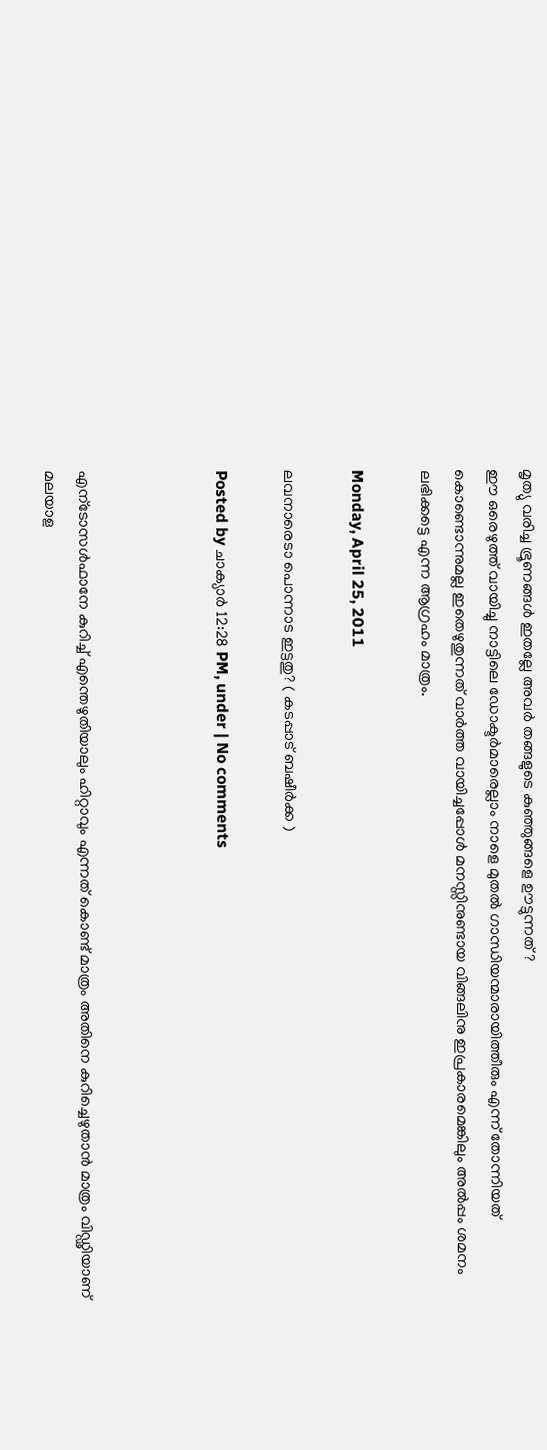മൃത്യു വരിച്ച ഭ്രൂണങ്ങള്‍ ഇതല്ലേ അവര്‍ തങ്ങളുടെ കുഞ്ഞുങ്ങളെ ഊട്ടുന്നത് ?
ഈ ഒരെഴുത്ത് വായിച്ചു നാട്ടിലെ ഡോക്ടര്‍മാരെല്ലാം നാളെ മുതല്‍ ഗാന്ധിയന്മാരായിത്തീരും എന്ന് തോന്നിയത് കൊണ്ടൊന്നുമല്ല ഇതെഴുതുന്നത് വാര്‍ത്ത വായിച്ചപ്പോള്‍ മനസ്സിനുണ്ടായ വിങ്ങലിനു ഇപ്രകാരമെങ്കിലും അല്‍പ്പം ശമനം ലഭിക്കട്ടെ എന്ന ആഗ്രഹം മാത്രം.

Monday, April 25, 2011

ലവനാരെടാ പൊന്നാട ഇട്ടതു? ( കടപ്പാട് ബഷീര്‍ക്ക )

Posted by ചാക്യാര്‍ 12:28 PM, under | No comments



എന്ടോസള്‍ഫാനേ കുറിച്ച് എന്തെഴുതിയാലും ഹിറ്റാവും എന്നത് കൊണ്ട് മാത്രം അതിനെ കുറിച്ചെഴുതാന്‍ മാത്രം വിഡ്ഢിയാണ് മലയാള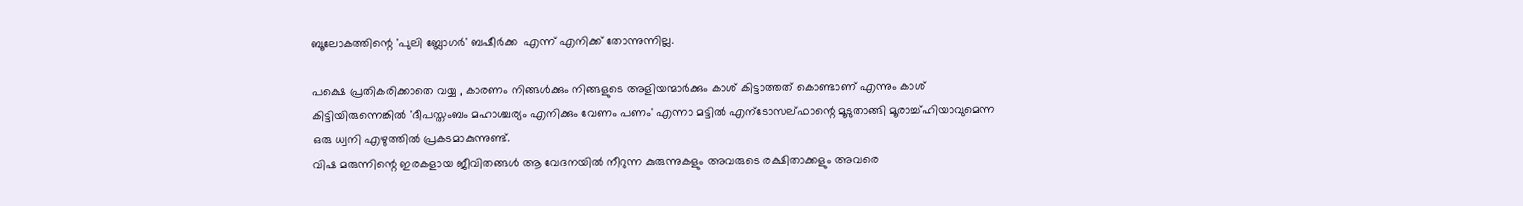ബൂലോകത്തിന്റെ 'പുലി ബ്ലോഗര്‍' ബഷീര്‍ക്ക  എന്ന് എനിക്ക് തോന്നുന്നില്ല.

പക്ഷെ പ്രതികരിക്കാതെ വയ്യ , കാരണം നിങ്ങള്‍ക്കും നിങ്ങളുടെ അളിയന്മാര്‍ക്കും കാശ് കിട്ടാത്തത് കൊണ്ടാണ് എന്നും കാശ് കിട്ടിയിരുന്നെങ്കില്‍ 'ദീപസ്തംബം മഹാശ്ചര്യം എനിക്കും വേണം പണം' എന്നാ മട്ടില്‍ എന്ടോസല്ഫാന്റെ മൂടുതാങ്ങി മൂരാച്ച്ഹിയാവുമെന്ന ഒരു ധ്വനി എഴുത്തില്‍ പ്രകടമാകുന്നുണ്ട്.
വിഷ മരുന്നിന്റെ ഇരകളായ ജീവിതങ്ങള്‍ ആ വേദനയില്‍ നീറുന്ന കുരുന്നുകളും അവരുടെ രക്ഷിതാക്കളും അവരെ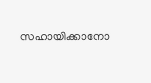സഹായിക്കാനോ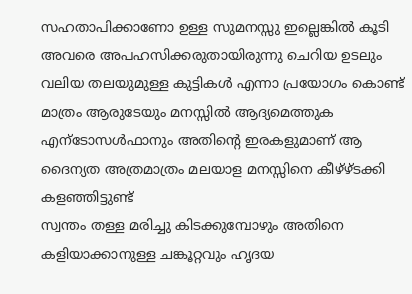സഹതാപിക്കാണോ ഉള്ള സുമനസ്സു ഇല്ലെങ്കില്‍ കൂടി അവരെ അപഹസിക്കരുതായിരുന്നു ചെറിയ ഉടലും വലിയ തലയുമുള്ള കുട്ടികള്‍ എന്നാ പ്രയോഗം കൊണ്ട് മാത്രം ആരുടേയും മനസ്സില്‍ ആദ്യമെത്തുക എന്ടോസള്‍ഫാനും അതിന്റെ ഇരകളുമാണ് ആ ദൈന്യത അത്രമാത്രം മലയാള മനസ്സിനെ കീഴ്ഴ്ടക്കി കളഞ്ഞിട്ടുണ്ട്
സ്വന്തം തള്ള മരിച്ചു കിടക്കുമ്പോഴും അതിനെ കളിയാക്കാനുള്ള ചങ്കൂറ്റവും ഹൃദയ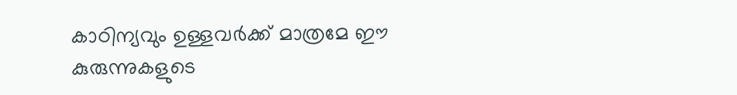കാഠിന്യവും ഉള്ളവര്‍ക്ക് മാത്രമേ ഈ കുരുന്നുകളുടെ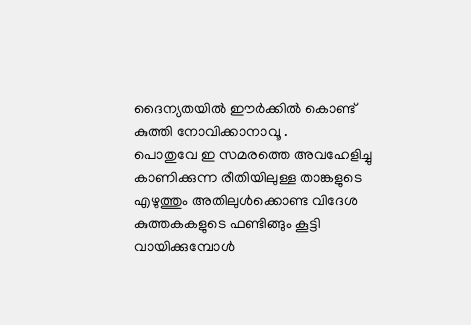ദൈന്യതയില്‍ ഈര്‍ക്കില്‍ കൊണ്ട് കുത്തി നോവിക്കാനാവൂ .
പൊതുവേ ഇ സമരത്തെ അവഹേളിച്ചു കാണിക്കുന്ന രീതിയിലുള്ള താങ്കളുടെ എഴുത്തും അതിലുള്‍ക്കൊണ്ട വിദേശ കുത്തകകളുടെ ഫണ്ടിങ്ങും കൂട്ടി വായിക്കുമ്പോള്‍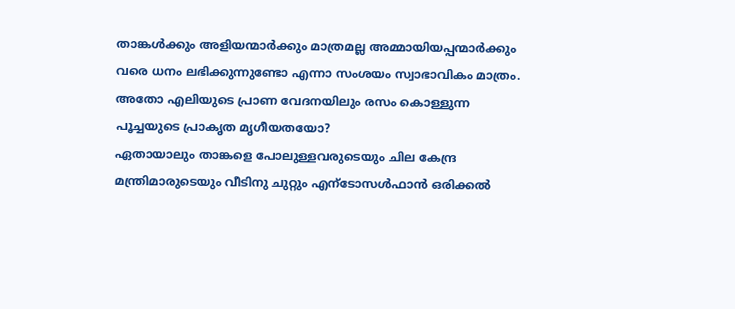താങ്കള്‍ക്കും അളിയന്മാര്‍ക്കും മാത്രമല്ല അമ്മായിയപ്പന്മാര്‍ക്കും വരെ ധനം ലഭിക്കുന്നുണ്ടോ എന്നാ സംശയം സ്വാഭാവികം മാത്രം. അതോ എലിയുടെ പ്രാണ വേദനയിലും രസം കൊള്ളുന്ന പൂച്ചയുടെ പ്രാകൃത മൃഗീയതയോ?
ഏതായാലും താങ്കളെ പോലുള്ളവരുടെയും ചില കേന്ദ്ര മന്ത്രിമാരുടെയും വീടിനു ചുറ്റും എന്ടോസള്‍ഫാന്‍ ഒരിക്കല്‍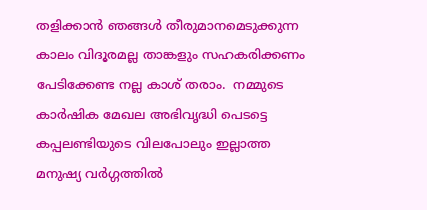തളിക്കാന്‍ ഞങ്ങള്‍ തീരുമാനമെടുക്കുന്ന കാലം വിദൂരമല്ല താങ്കളും സഹകരിക്കണം പേടിക്കേണ്ട നല്ല കാശ് തരാം.  നമ്മുടെ കാര്‍ഷിക മേഖല അഭിവൃദ്ധി പെടട്ടെ കപ്പലണ്ടിയുടെ വിലപോലും ഇല്ലാത്ത മനുഷ്യ വര്‍ഗ്ഗത്തില്‍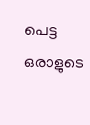പെട്ട ഒരാളുടെ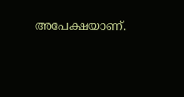അപേക്ഷയാണ്.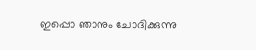ഇപ്പൊ ഞാനും ചോദിക്കുന്നു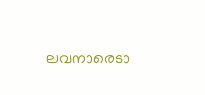ലവനാരെടാ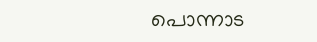പൊന്നാട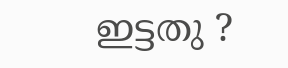ഇട്ടതു ?